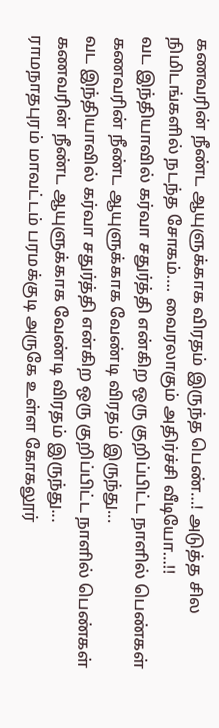கணவரின் நீண்ட ஆயுளுக்காக விரதம் இருந்த பெண்…! அடுத்த சில நிமிடங்களில் நடந்த சோகம்…. வைரலாகும் அதிர்ச்சி வீடியோ…!!
வட இந்தியாவில் கர்வா சதுர்த்தி என்கிற ஒரு குறிப்பிட்ட நாளில் பெண்கள் கணவரின் நீண்ட ஆயுளுக்காக வேண்டி விரதம் இருந்து...
வட இந்தியாவில் கர்வா சதுர்த்தி என்கிற ஒரு குறிப்பிட்ட நாளில் பெண்கள் கணவரின் நீண்ட ஆயுளுக்காக வேண்டி விரதம் இருந்து...
ராமநாதபுரம் மாவட்டம் பரமக்குடி அருகே உள்ள கோகலூர்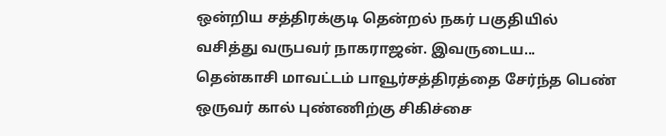ஒன்றிய சத்திரக்குடி தென்றல் நகர் பகுதியில் வசித்து வருபவர் நாகராஜன். இவருடைய...
தென்காசி மாவட்டம் பாவூர்சத்திரத்தை சேர்ந்த பெண் ஒருவர் கால் புண்ணிற்கு சிகிச்சை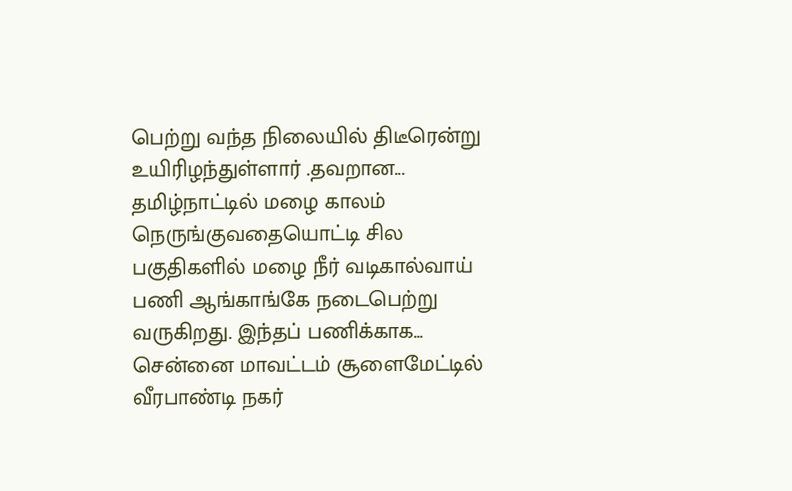பெற்று வந்த நிலையில் திடீரென்று உயிரிழந்துள்ளார் .தவறான...
தமிழ்நாட்டில் மழை காலம் நெருங்குவதையொட்டி சில பகுதிகளில் மழை நீர் வடிகால்வாய் பணி ஆங்காங்கே நடைபெற்று வருகிறது. இந்தப் பணிக்காக...
சென்னை மாவட்டம் சூளைமேட்டில் வீரபாண்டி நகர்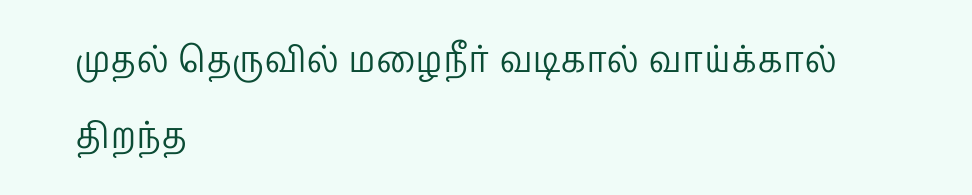முதல் தெருவில் மழைநீர் வடிகால் வாய்க்கால் திறந்த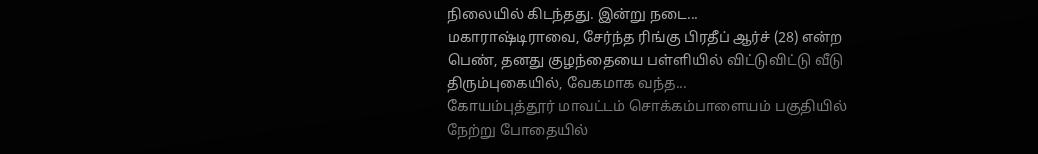நிலையில் கிடந்தது. இன்று நடை...
மகாராஷ்டிராவை, சேர்ந்த ரிங்கு பிரதீப் ஆர்ச் (28) என்ற பெண், தனது குழந்தையை பள்ளியில் விட்டுவிட்டு வீடு திரும்புகையில், வேகமாக வந்த...
கோயம்புத்தூர் மாவட்டம் சொக்கம்பாளையம் பகுதியில் நேற்று போதையில்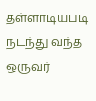தள்ளாடியபடி நடந்து வந்த ஒருவர்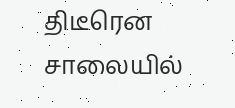திடீரென சாலையில்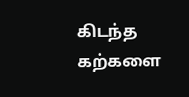கிடந்த கற்களை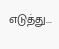எடுத்து...